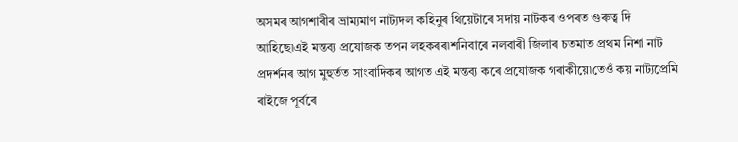অসমৰ আগশাৰীৰ ভ্ৰাম্যমাণ নাট্যদল কহিনুৰ থিয়েটাৰে সদায় নাটকৰ ওপৰত গুৰুত্ব দি আহিছে৷এই মন্তব্য প্ৰযোজক তপন লহকৰৰ৷শনিবাৰে নলবাৰী জিলাৰ চতমাত প্ৰথম নিশা নাট প্ৰদৰ্শনৰ আগ মুহুৰ্তত সাংবাদিকৰ আগত এই মন্তব্য কৰে প্ৰযোজক গৰাকীয়ে৷তেওঁ কয় নাট্যপ্ৰেমি ৰাইজে পূৰ্বৰে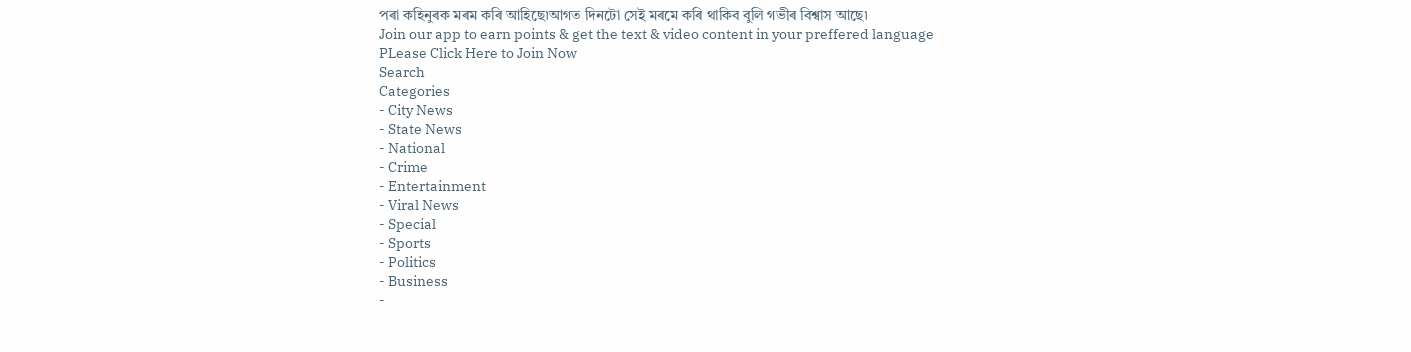পৰা কহিনুৰক মৰম কৰি আহিছে৷আগত দিনটো সেই মৰমে কৰি থাকিব বুলি গভীৰ বিশ্বাস আছে৷
Join our app to earn points & get the text & video content in your preffered language
PLease Click Here to Join Now
Search
Categories
- City News
- State News
- National
- Crime
- Entertainment
- Viral News
- Special
- Sports
- Politics
- Business
-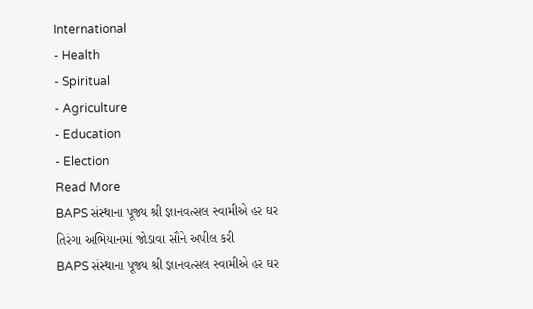International
- Health
- Spiritual
- Agriculture
- Education
- Election
Read More
BAPS સંસ્થાના પૂજ્ય શ્રી જ્ઞાનવત્સલ સ્વામીએ હર ઘર તિરંગા અભિયાનમાં જોડાવા સૌને અપીલ કરી
BAPS સંસ્થાના પૂજ્ય શ્રી જ્ઞાનવત્સલ સ્વામીએ હર ઘર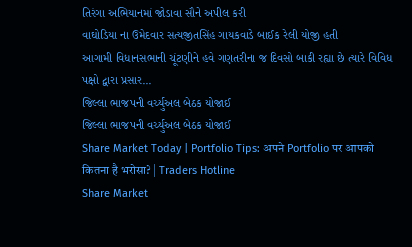તિરંગા અભિયાનમાં જોડાવા સૌને અપીલ કરી
વાઘોડિયા ના ઉમેદવાર સત્યજીતસિંહ ગાયકવાડે બાઈક રેલી યોજી હતી
આગામી વિધાનસભાની ચૂંટણીને હવે ગણતરીના જ દિવસો બાકી રહ્યા છે ત્યારે વિવિધ પક્ષો દ્વારા પ્રસાર...
જિલ્લા ભાજપની વર્ચ્યુઅલ બેઠક યોજાઈ
જિલ્લા ભાજપની વર્ચ્યુઅલ બેઠક યોજાઈ
Share Market Today | Portfolio Tips: अपने Portfolio पर आपको कितना है भरोसा? | Traders Hotline
Share Market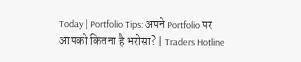Today | Portfolio Tips: अपने Portfolio पर आपको कितना है भरोसा? | Traders Hotline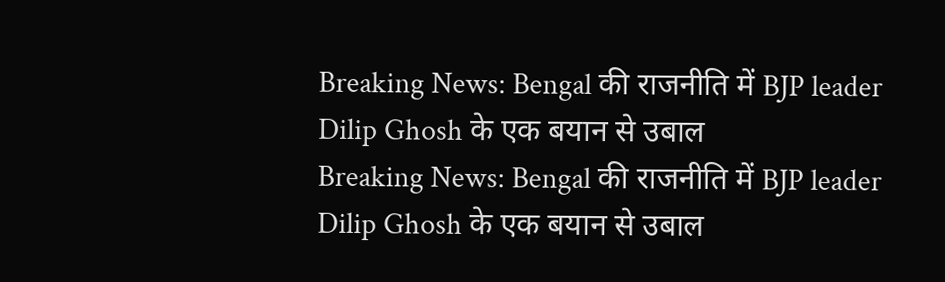Breaking News: Bengal की राजनीति में BJP leader Dilip Ghosh के एक बयान से उबाल
Breaking News: Bengal की राजनीति में BJP leader Dilip Ghosh के एक बयान से उबाल